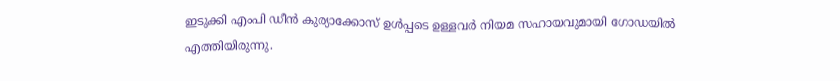ഇടുക്കി എംപി ഡീൻ കുര്യാക്കോസ് ഉൾപ്പടെ ഉള്ളവർ നിയമ സഹായവുമായി ഗോഡയിൽ എത്തിയിരുന്നു.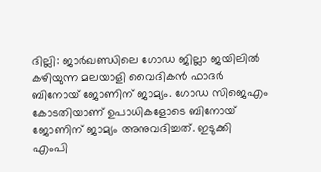ദില്ലി: ജാര്‍ഖണ്ഡിലെ ഗോഡ ജില്ലാ ജയിലില്‍ കഴിയുന്ന മലയാളി വൈദികന്‍ ഫാദർ ബിനോയ് ജോണിന് ജാമ്യം. ഗോഡ സിജെഎം കോടതിയാണ് ഉപാധികളോടെ ബിനോയ് ജോണിന് ജാമ്യം അനുവദിച്ചത്. ഇടുക്കി എംപി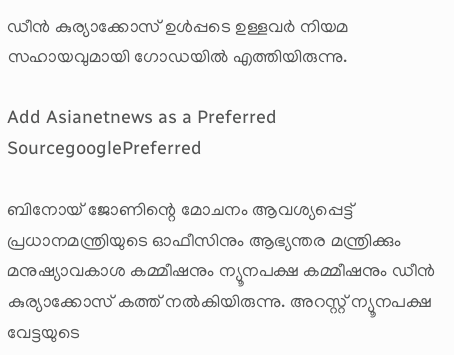ഡീൻ കുര്യാക്കോസ് ഉൾപ്പടെ ഉള്ളവർ നിയമ സഹായവുമായി ഗോഡയിൽ എത്തിയിരുന്നു.

Add Asianetnews as a Preferred SourcegooglePreferred

ബിനോയ് ജോണിന്റെ മോചനം ആവശ്യപ്പെട്ട് പ്രധാനമന്ത്രിയുടെ ഓഫീസിനും ആഭ്യന്തര മന്ത്രിക്കും മനുഷ്യാവകാശ കമ്മീഷനും ന്യൂനപക്ഷ കമ്മീഷനും ഡീന്‍ കുര്യാക്കോസ് കത്ത് നല്‍കിയിരുന്നു. അറസ്റ്റ് ന്യൂനപക്ഷ വേട്ടയുടെ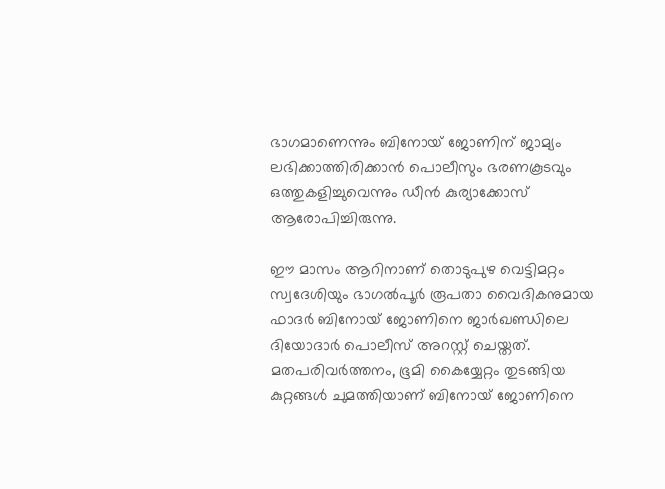ഭാഗമാണെന്നും ബിനോയ് ജോണിന് ജാമ്യം ലഭിക്കാത്തിരിക്കാൻ പൊലീസും ഭരണകൂടവും ഒത്തുകളിച്ചുവെന്നും ഡീൻ കുര്യാക്കോസ് ആരോപിച്ചിരുന്നു.

ഈ മാസം ആറിനാണ് തൊടുപുഴ വെട്ടിമറ്റം സ്വദേശിയും ഭാഗല്‍പൂര്‍ രൂപതാ വൈദികനുമായ ഫാദർ ബിനോയ് ജോണിനെ ജാര്‍ഖണ്ഡിലെ ദിയോദാര്‍ പൊലീസ് അറസ്റ്റ് ചെയ്തത്. മതപരിവര്‍ത്തനം, ഭൂമി കൈയ്യേറ്റം തുടങ്ങിയ കുറ്റങ്ങള്‍ ചുമത്തിയാണ് ബിനോയ് ജോണിനെ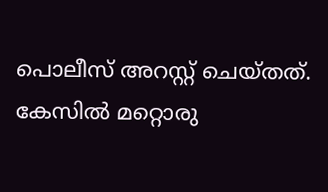പൊലീസ് അറസ്റ്റ് ചെയ്തത്. കേസിൽ മറ്റൊരു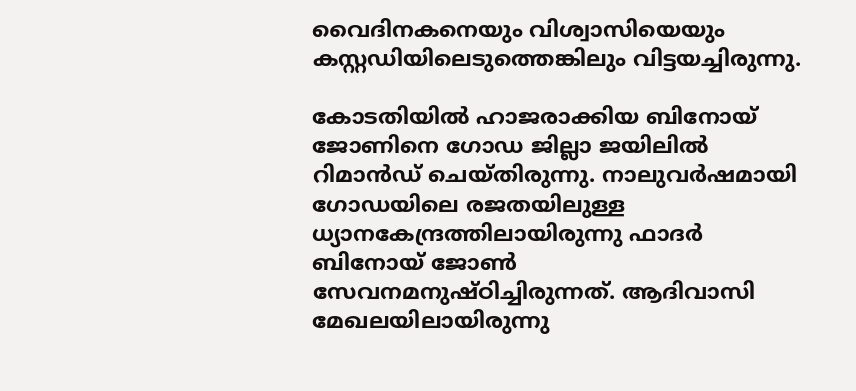വൈദിനകനെയും വിശ്വാസിയെയും കസ്റ്റഡിയിലെടുത്തെങ്കിലും വിട്ടയച്ചിരുന്നു.

കോടതിയില്‍ ഹാജരാക്കിയ ബിനോയ് ജോണിനെ ഗോഡ ജില്ലാ ജയിലില്‍ റിമാൻഡ് ചെയ്തിരുന്നു. നാലുവര്‍ഷമായി ഗോഡയിലെ രജതയിലുള്ള ധ്യാനകേന്ദ്രത്തിലായിരുന്നു ഫാദർ ബിനോയ് ജോണ്‍ സേവനമനുഷ്ഠിച്ചിരുന്നത്. ആദിവാസി മേഖലയിലായിരുന്നു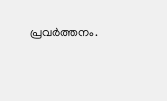പ്രവര്‍ത്തനം.